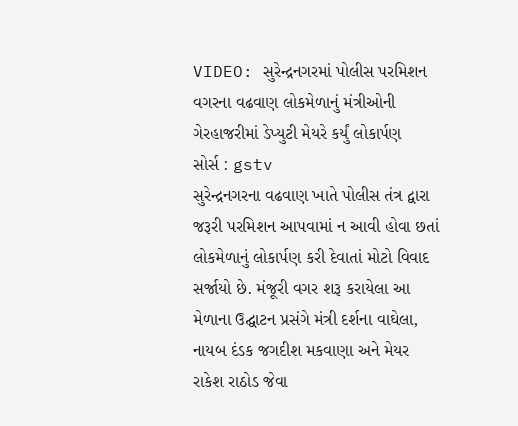VIDEO: સુરેન્દ્રનગરમાં પોલીસ પરમિશન વગરના વઢવાણ લોકમેળાનું મંત્રીઓની ગેરહાજરીમાં ડેપ્યુટી મેયરે કર્યું લોકાર્પણ
સોર્સ : gstv
સુરેન્દ્રનગરના વઢવાણ ખાતે પોલીસ તંત્ર દ્વારા જરૂરી પરમિશન આપવામાં ન આવી હોવા છતાં લોકમેળાનું લોકાર્પણ કરી દેવાતાં મોટો વિવાદ સર્જાયો છે. મંજૂરી વગર શરૂ કરાયેલા આ મેળાના ઉદ્ઘાટન પ્રસંગે મંત્રી દર્શના વાઘેલા, નાયબ દંડક જગદીશ મકવાણા અને મેયર રાકેશ રાઠોડ જેવા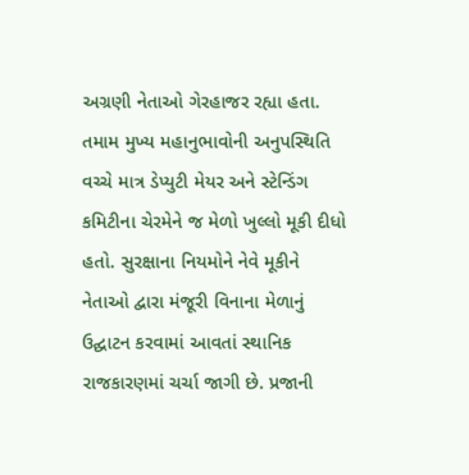અગ્રણી નેતાઓ ગેરહાજર રહ્યા હતા. તમામ મુખ્ય મહાનુભાવોની અનુપસ્થિતિ વચ્ચે માત્ર ડેપ્યુટી મેયર અને સ્ટેન્ડિંગ કમિટીના ચેરમેને જ મેળો ખુલ્લો મૂકી દીધો હતો. સુરક્ષાના નિયમોને નેવે મૂકીને નેતાઓ દ્વારા મંજૂરી વિનાના મેળાનું ઉદ્ઘાટન કરવામાં આવતાં સ્થાનિક રાજકારણમાં ચર્ચા જાગી છે. પ્રજાની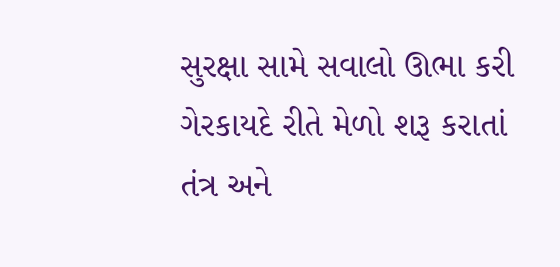સુરક્ષા સામે સવાલો ઊભા કરી ગેરકાયદે રીતે મેળો શરૂ કરાતાં તંત્ર અને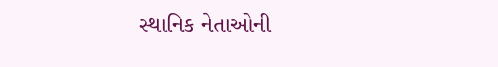સ્થાનિક નેતાઓની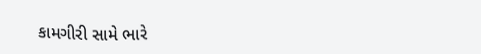કામગીરી સામે ભારે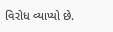વિરોધ વ્યાપ્યો છે.